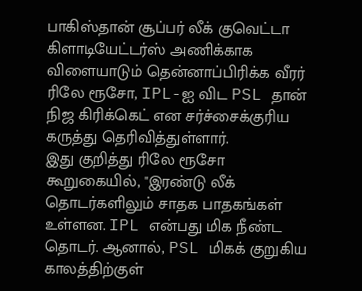பாகிஸ்தான் சூப்பர் லீக் குவெட்டா கிளாடியேட்டர்ஸ் அணிக்காக விளையாடும் தென்னாப்பிரிக்க வீரர் ரிலே ரூசோ, IPL-ஐ விட PSL தான் நிஜ கிரிக்கெட் என சர்ச்சைக்குரிய கருத்து தெரிவித்துள்ளார்.
இது குறித்து ரிலே ரூசோ கூறுகையில், "இரண்டு லீக் தொடர்களிலும் சாதக பாதகங்கள் உள்ளன. IPL என்பது மிக நீண்ட தொடர். ஆனால், PSL மிகக் குறுகிய காலத்திற்குள்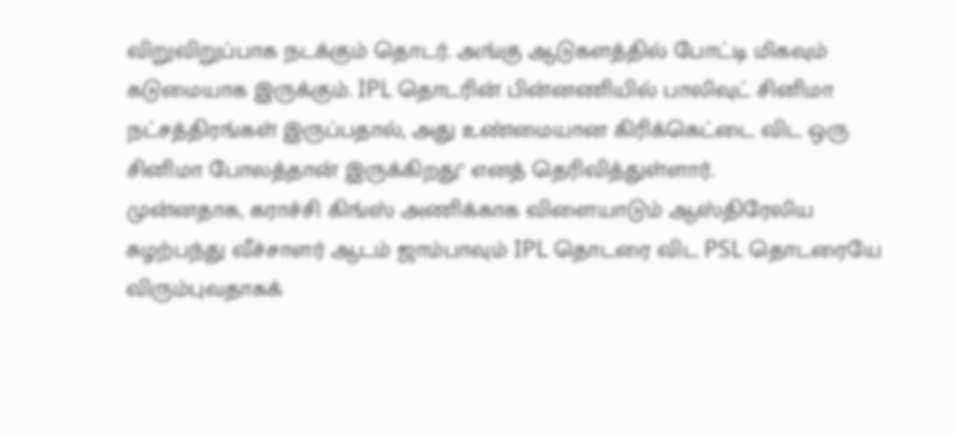விறுவிறுப்பாக நடக்கும் தொடர். அங்கு ஆடுகளத்தில் போட்டி மிகவும் கடுமையாக இருக்கும். IPL தொடரின் பின்னணியில் பாலிவுட் சினிமா நட்சத்திரங்கள் இருப்பதால், அது உண்மையான கிரிக்கெட்டை விட ஒரு சினிமா போலத்தான் இருக்கிறது" எனத் தெரிவித்துள்ளார்.
முன்னதாக, கராச்சி கிங்ஸ் அணிக்காக விளையாடும் ஆஸ்திரேலிய சுழற்பந்து வீச்சாளர் ஆடம் ஜாம்பாவும் IPL தொடரை விட PSL தொடரையே விரும்புவதாகக்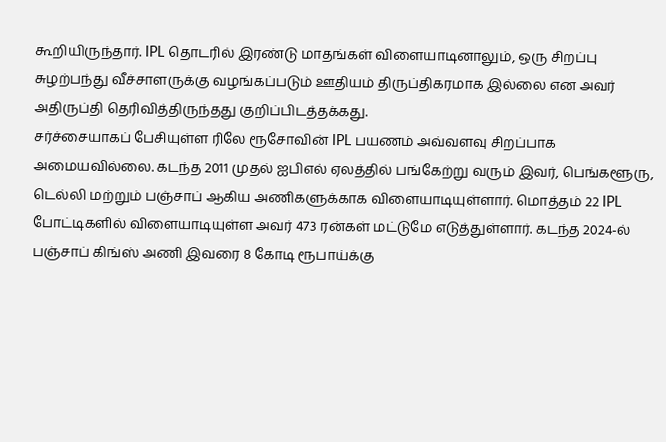கூறியிருந்தார். IPL தொடரில் இரண்டு மாதங்கள் விளையாடினாலும், ஒரு சிறப்பு சுழற்பந்து வீச்சாளருக்கு வழங்கப்படும் ஊதியம் திருப்திகரமாக இல்லை என அவர் அதிருப்தி தெரிவித்திருந்தது குறிப்பிடத்தக்கது.
சர்ச்சையாகப் பேசியுள்ள ரிலே ரூசோவின் IPL பயணம் அவ்வளவு சிறப்பாக அமையவில்லை. கடந்த 2011 முதல் ஐபிஎல் ஏலத்தில் பங்கேற்று வரும் இவர், பெங்களூரு, டெல்லி மற்றும் பஞ்சாப் ஆகிய அணிகளுக்காக விளையாடியுள்ளார். மொத்தம் 22 IPL போட்டிகளில் விளையாடியுள்ள அவர் 473 ரன்கள் மட்டுமே எடுத்துள்ளார். கடந்த 2024-ல் பஞ்சாப் கிங்ஸ் அணி இவரை 8 கோடி ரூபாய்க்கு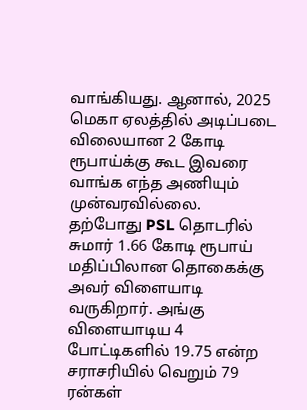வாங்கியது. ஆனால், 2025 மெகா ஏலத்தில் அடிப்படை விலையான 2 கோடி ரூபாய்க்கு கூட இவரை வாங்க எந்த அணியும் முன்வரவில்லை.
தற்போது PSL தொடரில் சுமார் 1.66 கோடி ரூபாய் மதிப்பிலான தொகைக்கு அவர் விளையாடி வருகிறார். அங்கு விளையாடிய 4 போட்டிகளில் 19.75 என்ற சராசரியில் வெறும் 79 ரன்கள்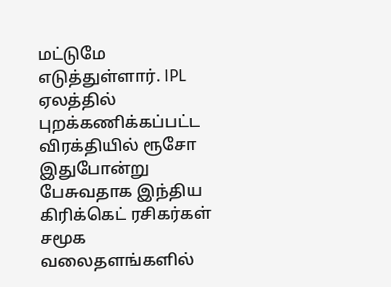மட்டுமே எடுத்துள்ளார். IPL ஏலத்தில் புறக்கணிக்கப்பட்ட விரக்தியில் ரூசோ இதுபோன்று பேசுவதாக இந்திய கிரிக்கெட் ரசிகர்கள் சமூக வலைதளங்களில்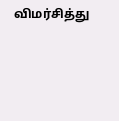விமர்சித்து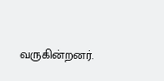வருகின்றனர்.